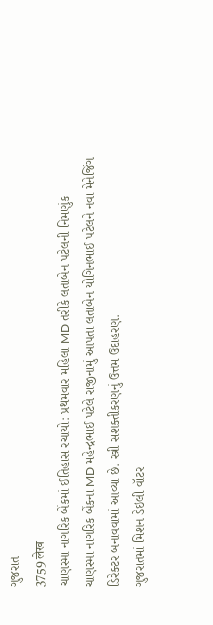ગુજરાત
3759 लेख
ચાણસ્મા નાગરિક બેંકમાં ઈતિહાસ રચાયો: પ્રથમવાર મહિલા MD તરીકે લતાબેન પટેલની નિમણુંક
ચાણસ્મા નાગરિક બેંકના MD મહેન્દ્રભાઈ પટેલે રાજીનામું આપતા લતાબેન યોગિનભાઈ પટેલને નવા મેનેજિંગ ડિરેક્ટર બનાવવામાં આવ્યા છે. સ્ત્રી સશક્તીકરણનું ઉત્તમ ઉદાહરણ.
ગુજરાતમાં મિશન ડેઇલી વૉટર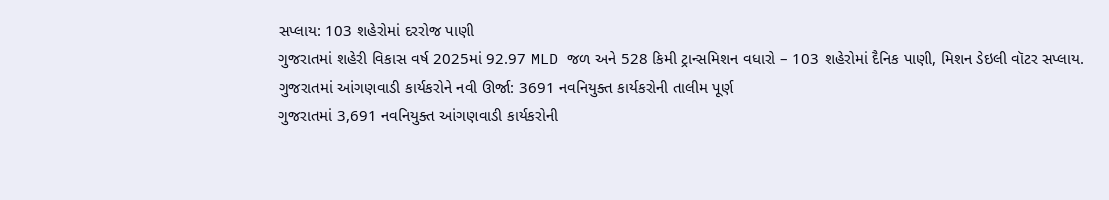સપ્લાય: 103 શહેરોમાં દરરોજ પાણી
ગુજરાતમાં શહેરી વિકાસ વર્ષ 2025માં 92.97 MLD જળ અને 528 કિમી ટ્રાન્સમિશન વધારો – 103 શહેરોમાં દૈનિક પાણી, મિશન ડેઇલી વૉટર સપ્લાય.
ગુજરાતમાં આંગણવાડી કાર્યકરોને નવી ઊર્જા: 3691 નવનિયુક્ત કાર્યકરોની તાલીમ પૂર્ણ
ગુજરાતમાં 3,691 નવનિયુક્ત આંગણવાડી કાર્યકરોની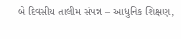બે દિવસીય તાલીમ સંપન્ન – આધુનિક શિક્ષણ,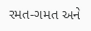રમત-ગમત અને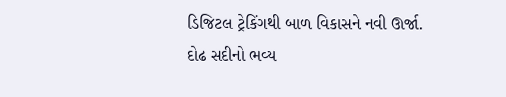ડિજિટલ ટ્રેકિંગથી બાળ વિકાસને નવી ઊર્જા.
દોઢ સદીનો ભવ્ય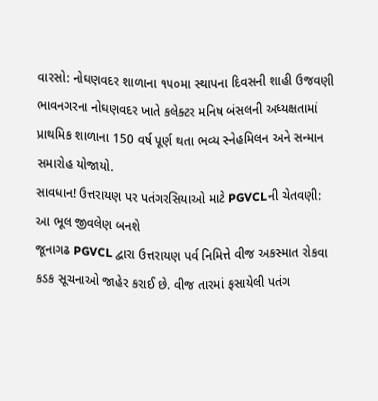વારસો: નોઘણવદર શાળાના ૧૫૦મા સ્થાપના દિવસની શાહી ઉજવણી
ભાવનગરના નોઘણવદર ખાતે કલેક્ટર મનિષ બંસલની અધ્યક્ષતામાં પ્રાથમિક શાળાના 150 વર્ષ પૂર્ણ થતા ભવ્ય સ્નેહમિલન અને સન્માન સમારોહ યોજાયો.
સાવધાન! ઉત્તરાયણ પર પતંગરસિયાઓ માટે PGVCLની ચેતવણી: આ ભૂલ જીવલેણ બનશે
જૂનાગઢ PGVCL દ્વારા ઉત્તરાયણ પર્વ નિમિત્તે વીજ અકસ્માત રોકવા કડક સૂચનાઓ જાહેર કરાઈ છે. વીજ તારમાં ફસાયેલી પતંગ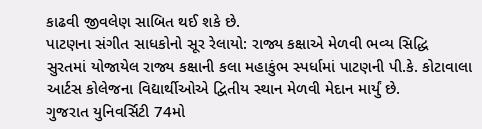કાઢવી જીવલેણ સાબિત થઈ શકે છે.
પાટણના સંગીત સાધકોનો સૂર રેલાયો: રાજ્ય કક્ષાએ મેળવી ભવ્ય સિદ્ધિ
સુરતમાં યોજાયેલ રાજ્ય કક્ષાની કલા મહાકુંભ સ્પર્ધામાં પાટણની પી.કે. કોટાવાલા આર્ટસ કોલેજના વિદ્યાર્થીઓએ દ્વિતીય સ્થાન મેળવી મેદાન માર્યું છે.
ગુજરાત યુનિવર્સિટી 74મો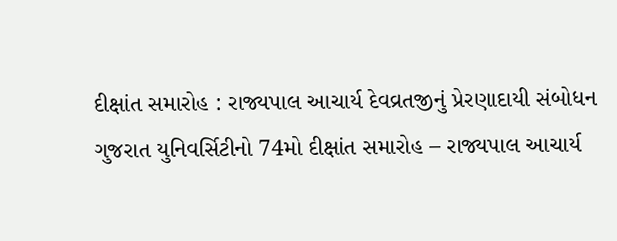દીક્ષાંત સમારોહ : રાજ્યપાલ આચાર્ય દેવવ્રતજીનું પ્રેરણાદાયી સંબોધન
ગુજરાત યુનિવર્સિટીનો 74મો દીક્ષાંત સમારોહ – રાજ્યપાલ આચાર્ય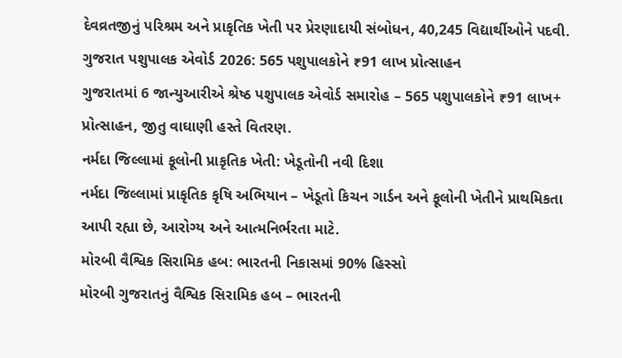દેવવ્રતજીનું પરિશ્રમ અને પ્રાકૃતિક ખેતી પર પ્રેરણાદાયી સંબોધન, 40,245 વિદ્યાર્થીઓને પદવી.
ગુજરાત પશુપાલક એવોર્ડ 2026: 565 પશુપાલકોને ₹91 લાખ પ્રોત્સાહન
ગુજરાતમાં 6 જાન્યુઆરીએ શ્રેષ્ઠ પશુપાલક એવોર્ડ સમારોહ – 565 પશુપાલકોને ₹91 લાખ+ પ્રોત્સાહન, જીતુ વાઘાણી હસ્તે વિતરણ.
નર્મદા જિલ્લામાં ફૂલોની પ્રાકૃતિક ખેતી: ખેડૂતોની નવી દિશા
નર્મદા જિલ્લામાં પ્રાકૃતિક કૃષિ અભિયાન – ખેડૂતો કિચન ગાર્ડન અને ફૂલોની ખેતીને પ્રાથમિકતા આપી રહ્યા છે, આરોગ્ય અને આત્મનિર્ભરતા માટે.
મોરબી વૈશ્વિક સિરામિક હબ: ભારતની નિકાસમાં 90% હિસ્સો
મોરબી ગુજરાતનું વૈશ્વિક સિરામિક હબ – ભારતની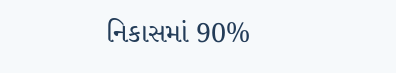નિકાસમાં 90%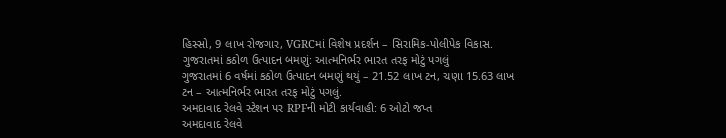હિસ્સો, 9 લાખ રોજગાર, VGRCમાં વિશેષ પ્રદર્શન – સિરામિક-પોલીપેક વિકાસ.
ગુજરાતમાં કઠોળ ઉત્પાદન બમણું: આત્મનિર્ભર ભારત તરફ મોટું પગલું
ગુજરાતમાં 6 વર્ષમાં કઠોળ ઉત્પાદન બમણું થયું – 21.52 લાખ ટન, ચણા 15.63 લાખ ટન – આત્મનિર્ભર ભારત તરફ મોટું પગલું.
અમદાવાદ રેલવે સ્ટેશન પર RPFની મોટી કાર્યવાહી: 6 ઓટો જપ્ત
અમદાવાદ રેલવે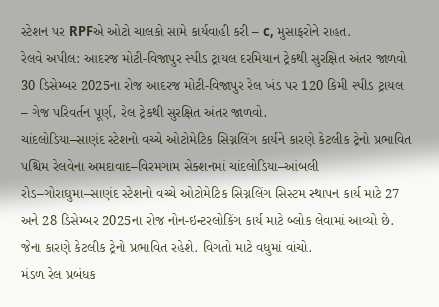સ્ટેશન પર RPFએ ઓટો ચાલકો સામે કાર્યવાહી કરી – c, મુસાફરોને રાહત.
રેલવે અપીલ: આદરજ મોટી-વિજાપુર સ્પીડ ટ્રાયલ દરમિયાન ટ્રેકથી સુરક્ષિત અંતર જાળવો
30 ડિસેમ્બર 2025ના રોજ આદરજ મોટી-વિજાપુર રેલ ખંડ પર 120 કિમી સ્પીડ ટ્રાયલ – ગેજ પરિવર્તન પૂર્ણ, રેલ ટ્રેકથી સુરક્ષિત અંતર જાળવો.
ચાંદલોડિયા–સાણંદ સ્ટેશનો વચ્ચે ઓટોમેટિક સિગ્નલિંગ કાર્યને કારણે કેટલીક ટ્રેનો પ્રભાવિત
પશ્ચિમ રેલવેના અમદાવાદ–વિરમગામ સેક્શનમાં ચાંદલોડિયા–આંબલી રોડ–ગોરાઘુમા–સાણંદ સ્ટેશનો વચ્ચે ઓટોમેટિક સિગ્નલિંગ સિસ્ટમ સ્થાપન કાર્ય માટે 27 અને 28 ડિસેમ્બર 2025ના રોજ નોન-ઇન્ટરલોકિંગ કાર્ય માટે બ્લોક લેવામાં આવ્યો છે. જેના કારણે કેટલીક ટ્રેનો પ્રભાવિત રહેશે. વિગતો માટે વધુમાં વાંચો.
મંડળ રેલ પ્રબંધક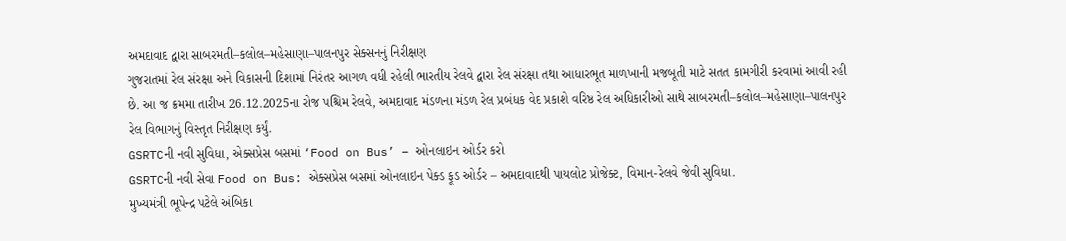અમદાવાદ દ્વારા સાબરમતી–કલોલ–મહેસાણા–પાલનપુર સેક્સનનું નિરીક્ષણ
ગુજરાતમાં રેલ સંરક્ષા અને વિકાસની દિશામાં નિરંતર આગળ વધી રહેલી ભારતીય રેલવે દ્વારા રેલ સંરક્ષા તથા આધારભૂત માળખાની મજબૂતી માટે સતત કામગીરી કરવામાં આવી રહી છે. આ જ ક્રમમા તારીખ 26.12.2025ના રોજ પશ્ચિમ રેલવે, અમદાવાદ મંડળના મંડળ રેલ પ્રબંધક વેદ પ્રકાશે વરિષ્ઠ રેલ અધિકારીઓ સાથે સાબરમતી–કલોલ–મહેસાણા–પાલનપુર રેલ વિભાગનું વિસ્તૃત નિરીક્ષણ કર્યું.
GSRTCની નવી સુવિધા, એક્સપ્રેસ બસમાં ‘Food on Bus’ – ઓનલાઇન ઓર્ડર કરો
GSRTCની નવી સેવા Food on Bus: એક્સપ્રેસ બસમાં ઓનલાઇન પેક્ડ ફૂડ ઓર્ડર – અમદાવાદથી પાયલોટ પ્રોજેક્ટ, વિમાન-રેલવે જેવી સુવિધા.
મુખ્યમંત્રી ભૂપેન્દ્ર પટેલે અંબિકા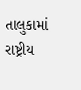તાલુકામાં રાષ્ટ્રીય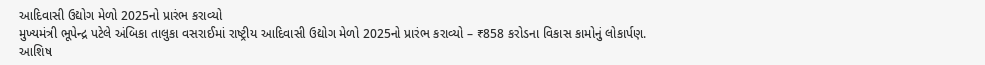આદિવાસી ઉદ્યોગ મેળો 2025નો પ્રારંભ કરાવ્યો
મુખ્યમંત્રી ભૂપેન્દ્ર પટેલે અંબિકા તાલુકા વસરાઈમાં રાષ્ટ્રીય આદિવાસી ઉદ્યોગ મેળો 2025નો પ્રારંભ કરાવ્યો – ₹858 કરોડના વિકાસ કામોનું લોકાર્પણ.
આશિષ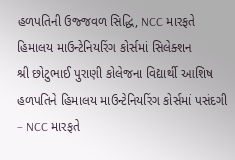હળપતિની ઉજ્જવળ સિદ્ધિ, NCC મારફતે હિમાલય માઉન્ટેનિયરિંગ કોર્સમાં સિલેક્શન
શ્રી છોટુભાઈ પુરાણી કોલેજના વિદ્યાર્થી આશિષ હળપતિને હિમાલય માઉન્ટેનિયરિંગ કોર્સમાં પસંદગી – NCC મારફતે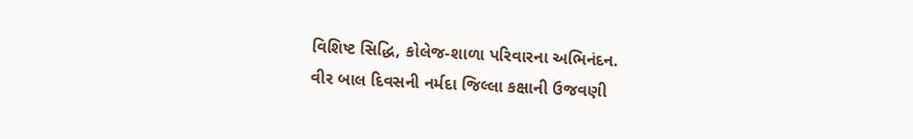વિશિષ્ટ સિદ્ધિ, કોલેજ-શાળા પરિવારના અભિનંદન.
વીર બાલ દિવસની નર્મદા જિલ્લા કક્ષાની ઉજવણી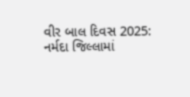વીર બાલ દિવસ 2025: નર્મદા જિલ્લામાં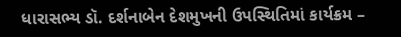ધારાસભ્ય ડૉ. દર્શનાબેન દેશમુખની ઉપસ્થિતિમાં કાર્યક્રમ –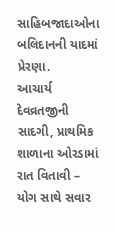સાહિબજાદાઓના બલિદાનની યાદમાં પ્રેરણા.
આચાર્ય દેવવ્રતજીની સાદગી, પ્રાથમિક શાળાના ઓરડામાં રાત વિતાવી – યોગ સાથે સવાર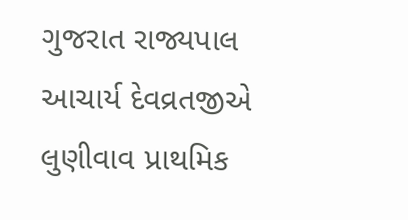ગુજરાત રાજ્યપાલ આચાર્ય દેવવ્રતજીએ લુણીવાવ પ્રાથમિક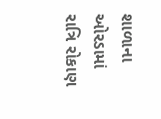શાળાના ઓરડામાં રાત્રિ રોકાણ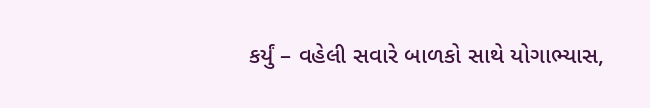કર્યું – વહેલી સવારે બાળકો સાથે યોગાભ્યાસ,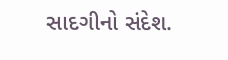સાદગીનો સંદેશ.